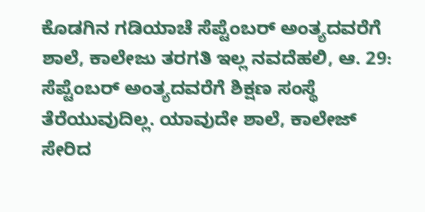ಕೊಡಗಿನ ಗಡಿಯಾಚೆ ಸೆಪ್ಟೆಂಬರ್ ಅಂತ್ಯದವರೆಗೆ ಶಾಲೆ, ಕಾಲೇಜು ತರಗತಿ ಇಲ್ಲ ನವದೆಹಲಿ, ಆ. 29: ಸೆಪ್ಟೆಂಬರ್ ಅಂತ್ಯದವರೆಗೆ ಶಿಕ್ಷಣ ಸಂಸ್ಥೆ ತೆರೆಯುವುದಿಲ್ಲ. ಯಾವುದೇ ಶಾಲೆ, ಕಾಲೇಜ್ ಸೇರಿದ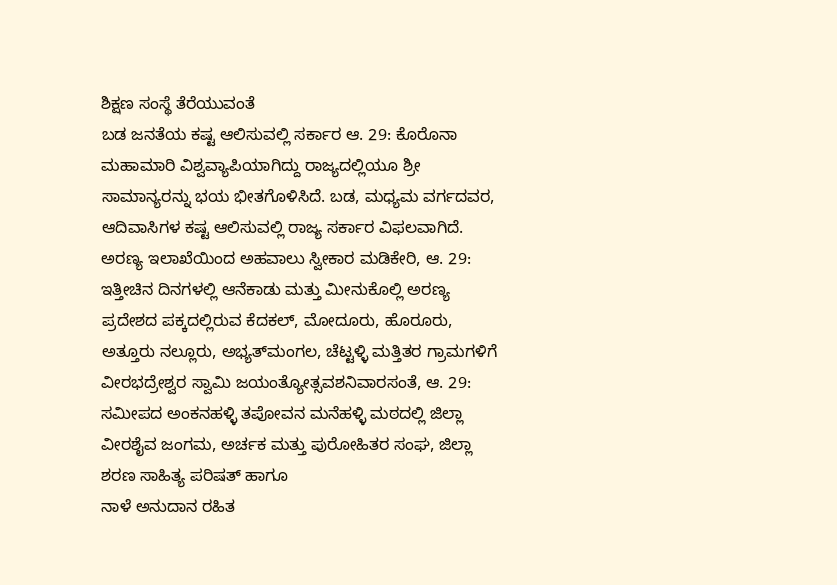ಶಿಕ್ಷಣ ಸಂಸ್ಥೆ ತೆರೆಯುವಂತೆ
ಬಡ ಜನತೆಯ ಕಷ್ಟ ಆಲಿಸುವಲ್ಲಿ ಸರ್ಕಾರ ಆ. 29: ಕೊರೊನಾ ಮಹಾಮಾರಿ ವಿಶ್ವವ್ಯಾಪಿಯಾಗಿದ್ದು ರಾಜ್ಯದಲ್ಲಿಯೂ ಶ್ರೀ ಸಾಮಾನ್ಯರನ್ನು ಭಯ ಭೀತಗೊಳಿಸಿದೆ. ಬಡ, ಮಧ್ಯಮ ವರ್ಗದವರ, ಆದಿವಾಸಿಗಳ ಕಷ್ಟ ಆಲಿಸುವಲ್ಲಿ ರಾಜ್ಯ ಸರ್ಕಾರ ವಿಫಲವಾಗಿದೆ.
ಅರಣ್ಯ ಇಲಾಖೆಯಿಂದ ಅಹವಾಲು ಸ್ವೀಕಾರ ಮಡಿಕೇರಿ, ಆ. 29: ಇತ್ತೀಚಿನ ದಿನಗಳಲ್ಲಿ ಆನೆಕಾಡು ಮತ್ತು ಮೀನುಕೊಲ್ಲಿ ಅರಣ್ಯ ಪ್ರದೇಶದ ಪಕ್ಕದಲ್ಲಿರುವ ಕೆದಕಲ್, ಮೋದೂರು, ಹೊರೂರು, ಅತ್ತೂರು ನಲ್ಲೂರು, ಅಭ್ಯತ್‍ಮಂಗಲ, ಚೆಟ್ಟಳ್ಳಿ ಮತ್ತಿತರ ಗ್ರಾಮಗಳಿಗೆ
ವೀರಭದ್ರೇಶ್ವರ ಸ್ವಾಮಿ ಜಯಂತ್ಯೋತ್ಸವಶನಿವಾರಸಂತೆ, ಆ. 29: ಸಮೀಪದ ಅಂಕನಹಳ್ಳಿ ತಪೋವನ ಮನೆಹಳ್ಳಿ ಮಠದಲ್ಲಿ ಜಿಲ್ಲಾ ವೀರಶೈವ ಜಂಗಮ, ಅರ್ಚಕ ಮತ್ತು ಪುರೋಹಿತರ ಸಂಘ, ಜಿಲ್ಲಾ ಶರಣ ಸಾಹಿತ್ಯ ಪರಿಷತ್ ಹಾಗೂ
ನಾಳೆ ಅನುದಾನ ರಹಿತ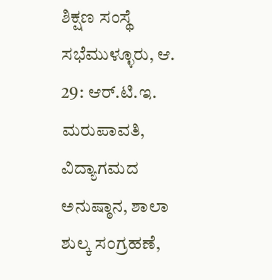ಶಿಕ್ಷಣ ಸಂಸ್ಥೆ ಸಭೆಮುಳ್ಳೂರು, ಆ. 29: ಆರ್.ಟಿ.ಇ. ಮರುಪಾವತಿ, ವಿದ್ಯಾಗಮದ ಅನುಷ್ಠಾನ, ಶಾಲಾ ಶುಲ್ಕ ಸಂಗ್ರಹಣೆ,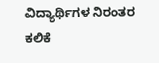ವಿದ್ಯಾರ್ಥಿಗಳ ನಿರಂತರ ಕಲಿಕೆ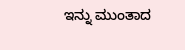ಇನ್ನು ಮುಂತಾದ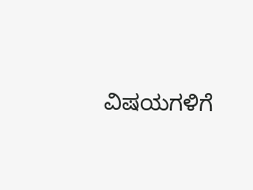ವಿಷಯಗಳಿಗೆ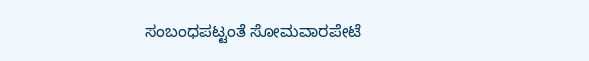ಸಂಬಂಧಪಟ್ಟಂತೆ ಸೋಮವಾರಪೇಟೆ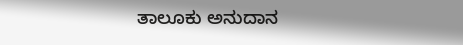ತಾಲೂಕು ಅನುದಾನ